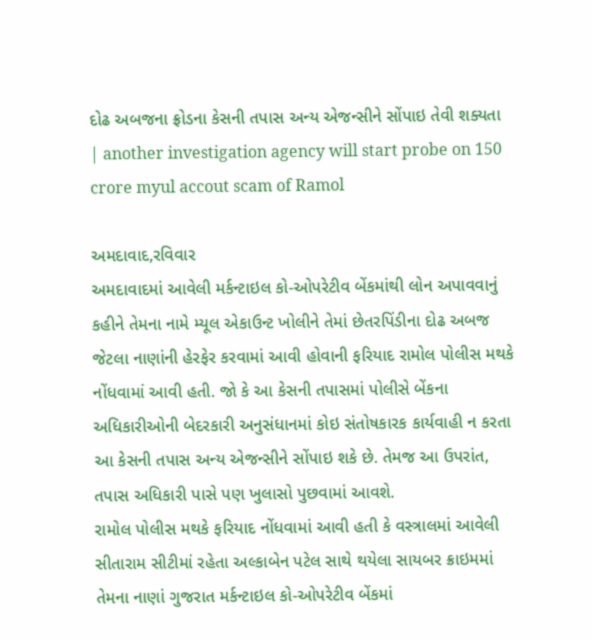દોઢ અબજના ફ્રોડના કેસની તપાસ અન્ય એજન્સીને સોંપાઇ તેવી શક્યતા | another investigation agency will start probe on 150 crore myul accout scam of Ramol

અમદાવાદ,રવિવાર
અમદાવાદમાં આવેલી મર્કન્ટાઇલ કો-ઓપરેટીવ બેંકમાંથી લોન અપાવવાનું કહીને તેમના નામે મ્યૂલ એકાઉન્ટ ખોલીને તેમાં છેતરપિંડીના દોઢ અબજ જેટલા નાણાંની હેરફેર કરવામાં આવી હોવાની ફરિયાદ રામોલ પોલીસ મથકે નોંધવામાં આવી હતી. જો કે આ કેસની તપાસમાં પોલીસે બેંકના અધિકારીઓની બેદરકારી અનુસંધાનમાં કોઇ સંતોષકારક કાર્યવાહી ન કરતા આ કેસની તપાસ અન્ય એજન્સીને સોંપાઇ શકે છે. તેમજ આ ઉપરાંત, તપાસ અધિકારી પાસે પણ ખુલાસો પુછવામાં આવશે.
રામોલ પોલીસ મથકે ફરિયાદ નોંધવામાં આવી હતી કે વસ્ત્રાલમાં આવેલી સીતારામ સીટીમાં રહેતા અલ્કાબેન પટેલ સાથે થયેલા સાયબર ક્રાઇમમાં તેમના નાણાં ગુજરાત મર્કન્ટાઇલ કો-ઓપરેટીવ બેંકમાં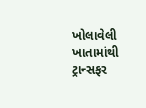ખોલાવેલી ખાતામાંથી ટ્રાન્સફર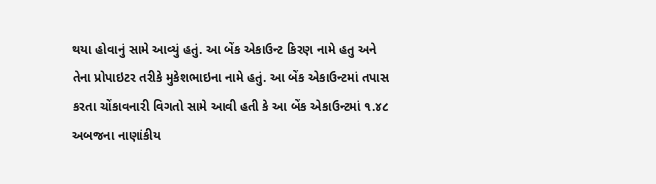થયા હોવાનું સામે આવ્યું હતું. આ બેંક એકાઉન્ટ કિરણ નામે હતુ અને તેના પ્રોપાઇટર તરીકે મુકેશભાઇના નામે હતું. આ બેંક એકાઉન્ટમાં તપાસ કરતા ચોંકાવનારી વિગતો સામે આવી હતી કે આ બેંક એકાઉન્ટમાં ૧.૪૮ અબજના નાણાંકીય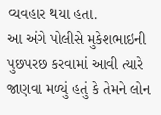વ્યવહાર થયા હતા.
આ અંગે પોલીસે મુકેશભાઇની પુછપરછ કરવામાં આવી ત્યારે જાણવા મળ્યું હતું કે તેમને લોન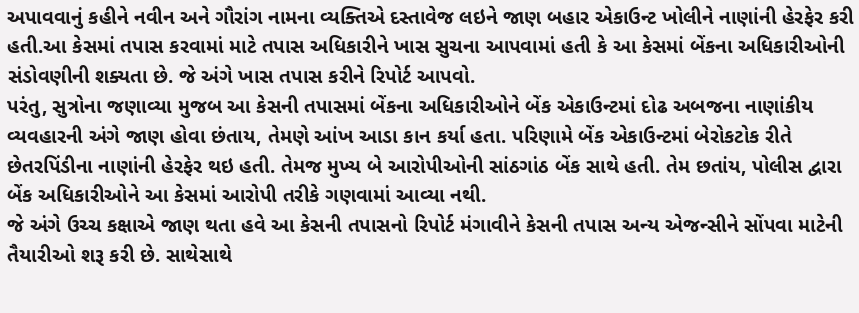અપાવવાનું કહીને નવીન અને ગૌરાંગ નામના વ્યક્તિએ દસ્તાવેજ લઇને જાણ બહાર એકાઉન્ટ ખોલીને નાણાંની હેરફેર કરી હતી.આ કેસમાં તપાસ કરવામાં માટે તપાસ અધિકારીને ખાસ સુચના આપવામાં હતી કે આ કેસમાં બેંકના અધિકારીઓની સંડોવણીની શક્યતા છે. જે અંગે ખાસ તપાસ કરીને રિપોર્ટ આપવો.
પરંતુ, સુત્રોના જણાવ્યા મુજબ આ કેસની તપાસમાં બેંકના અધિકારીઓને બેંક એકાઉન્ટમાં દોઢ અબજના નાણાંકીય વ્યવહારની અંગે જાણ હોવા છંતાય, તેમણે આંખ આડા કાન કર્યા હતા. પરિણામે બેંક એકાઉન્ટમાં બેરોકટોક રીતે છેતરપિંડીના નાણાંની હેરફેર થઇ હતી. તેમજ મુખ્ય બે આરોપીઓની સાંઠગાંઠ બેંક સાથે હતી. તેમ છતાંય, પોલીસ દ્વારા બેંક અધિકારીઓને આ કેસમાં આરોપી તરીકે ગણવામાં આવ્યા નથી.
જે અંગે ઉચ્ચ કક્ષાએ જાણ થતા હવે આ કેસની તપાસનો રિપોર્ટ મંગાવીને કેસની તપાસ અન્ય એજન્સીને સોંપવા માટેની તૈયારીઓ શરૂ કરી છે. સાથેસાથે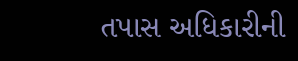તપાસ અધિકારીની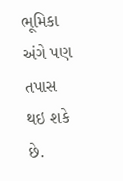ભૂમિકા અંગે પણ તપાસ થઇ શકે છે.